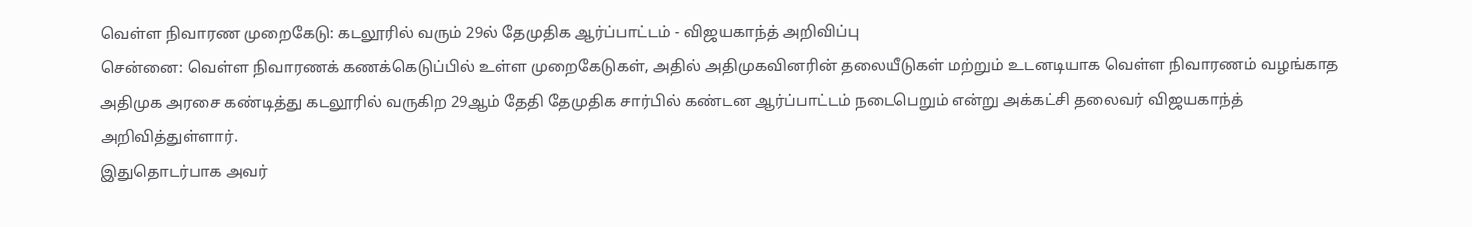வெள்ள நிவாரண முறைகேடு: கடலூரில் வரும் 29ல் தேமுதிக ஆர்ப்பாட்டம் - விஜயகாந்த் அறிவிப்பு
சென்னை: வெள்ள நிவாரணக் கணக்கெடுப்பில் உள்ள முறைகேடுகள், அதில் அதிமுகவினரின் தலையீடுகள் மற்றும் உடனடியாக வெள்ள நிவாரணம் வழங்காத அதிமுக அரசை கண்டித்து கடலூரில் வருகிற 29ஆம் தேதி தேமுதிக சார்பில் கண்டன ஆர்ப்பாட்டம் நடைபெறும் என்று அக்கட்சி தலைவர் விஜயகாந்த் அறிவித்துள்ளார்.
இதுதொடர்பாக அவர்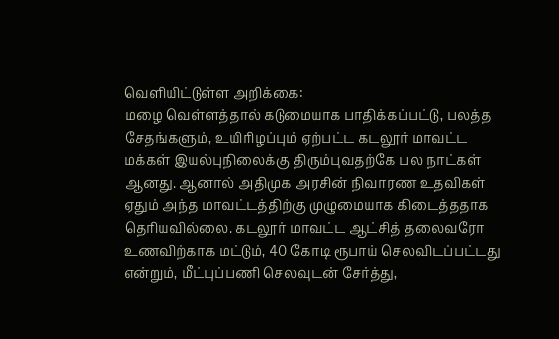வெளியிட்டுள்ள அறிக்கை:
மழை வெள்ளத்தால் கடுமையாக பாதிக்கப்பட்டு, பலத்த சேதங்களும், உயிரிழப்பும் ஏற்பட்ட கடலூர் மாவட்ட மக்கள் இயல்புநிலைக்கு திரும்புவதற்கே பல நாட்கள் ஆனது. ஆனால் அதிமுக அரசின் நிவாரண உதவிகள் ஏதும் அந்த மாவட்டத்திற்கு முழுமையாக கிடைத்ததாக தெரியவில்லை. கடலூர் மாவட்ட ஆட்சித் தலைவரோ உணவிற்காக மட்டும், 40 கோடி ரூபாய் செலவிடப்பட்டது என்றும், மீட்புப்பணி செலவுடன் சேர்த்து,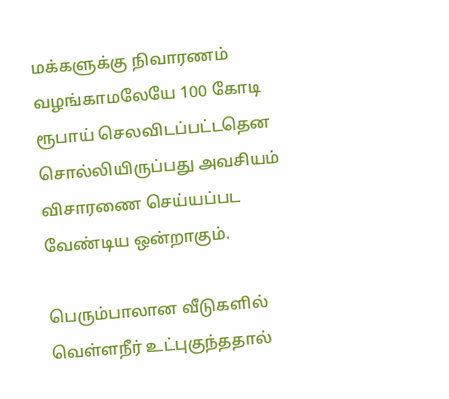மக்களுக்கு நிவாரணம் வழங்காமலேயே 100 கோடி ரூபாய் செலவிடப்பட்டதென சொல்லியிருப்பது அவசியம் விசாரணை செய்யப்பட வேண்டிய ஒன்றாகும்.

பெரும்பாலான வீடுகளில் வெள்ளநீர் உட்புகுந்ததால்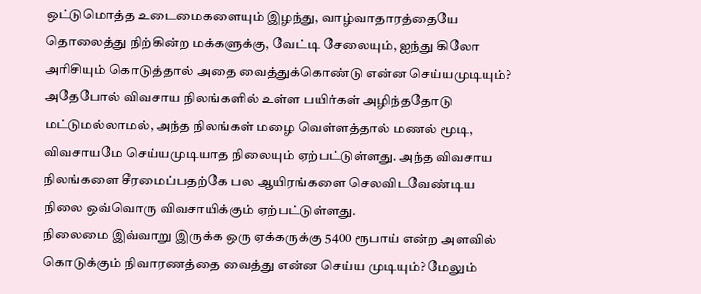ஒட்டுமொத்த உடைமைகளையும் இழந்து, வாழ்வாதாரத்தையே தொலைத்து நிற்கின்ற மக்களுக்கு, வேட்டி சேலையும், ஐந்து கிலோ அரிசியும் கொடுத்தால் அதை வைத்துக்கொண்டு என்ன செய்யமுடியும்? அதேபோல் விவசாய நிலங்களில் உள்ள பயிர்கள் அழிந்ததோடு மட்டுமல்லாமல், அந்த நிலங்கள் மழை வெள்ளத்தால் மணல் மூடி, விவசாயமே செய்யமுடியாத நிலையும் ஏற்பட்டுள்ளது. அந்த விவசாய நிலங்களை சீரமைப்பதற்கே பல ஆயிரங்களை செலவிடவேண்டிய நிலை ஒவ்வொரு விவசாயிக்கும் ஏற்பட்டுள்ளது.
நிலைமை இவ்வாறு இருக்க ஒரு ஏக்கருக்கு 5400 ரூபாய் என்ற அளவில் கொடுக்கும் நிவாரணத்தை வைத்து என்ன செய்ய முடியும்? மேலும்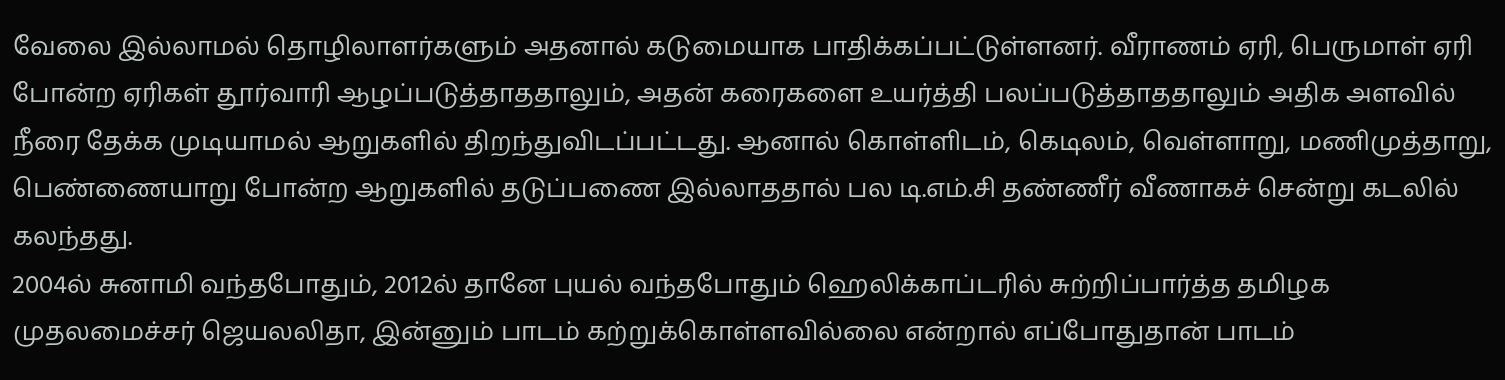வேலை இல்லாமல் தொழிலாளர்களும் அதனால் கடுமையாக பாதிக்கப்பட்டுள்ளனர். வீராணம் ஏரி, பெருமாள் ஏரி போன்ற ஏரிகள் தூர்வாரி ஆழப்படுத்தாததாலும், அதன் கரைகளை உயர்த்தி பலப்படுத்தாததாலும் அதிக அளவில் நீரை தேக்க முடியாமல் ஆறுகளில் திறந்துவிடப்பட்டது. ஆனால் கொள்ளிடம், கெடிலம், வெள்ளாறு, மணிமுத்தாறு, பெண்ணையாறு போன்ற ஆறுகளில் தடுப்பணை இல்லாததால் பல டி.எம்.சி தண்ணீர் வீணாகச் சென்று கடலில் கலந்தது.
2004ல் சுனாமி வந்தபோதும், 2012ல் தானே புயல் வந்தபோதும் ஹெலிக்காப்டரில் சுற்றிப்பார்த்த தமிழக முதலமைச்சர் ஜெயலலிதா, இன்னும் பாடம் கற்றுக்கொள்ளவில்லை என்றால் எப்போதுதான் பாடம்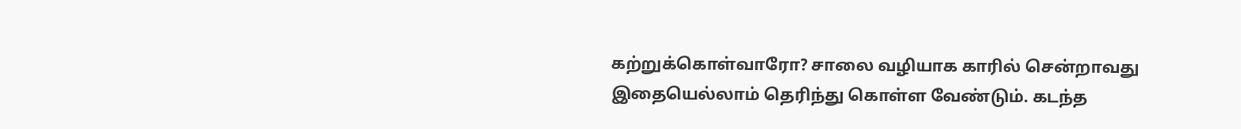கற்றுக்கொள்வாரோ? சாலை வழியாக காரில் சென்றாவது இதையெல்லாம் தெரிந்து கொள்ள வேண்டும். கடந்த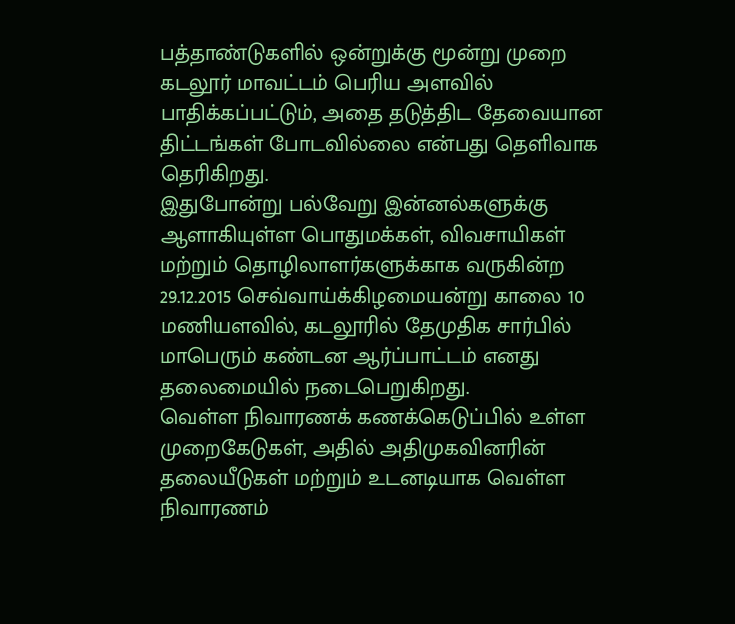பத்தாண்டுகளில் ஒன்றுக்கு மூன்று முறை கடலூர் மாவட்டம் பெரிய அளவில் பாதிக்கப்பட்டும், அதை தடுத்திட தேவையான திட்டங்கள் போடவில்லை என்பது தெளிவாக தெரிகிறது.
இதுபோன்று பல்வேறு இன்னல்களுக்கு ஆளாகியுள்ள பொதுமக்கள், விவசாயிகள் மற்றும் தொழிலாளர்களுக்காக வருகின்ற 29.12.2015 செவ்வாய்க்கிழமையன்று காலை 10 மணியளவில், கடலூரில் தேமுதிக சார்பில் மாபெரும் கண்டன ஆர்ப்பாட்டம் எனது தலைமையில் நடைபெறுகிறது.
வெள்ள நிவாரணக் கணக்கெடுப்பில் உள்ள முறைகேடுகள், அதில் அதிமுகவினரின் தலையீடுகள் மற்றும் உடனடியாக வெள்ள நிவாரணம்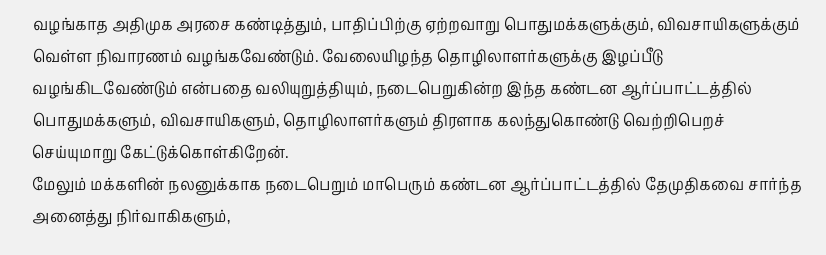வழங்காத அதிமுக அரசை கண்டித்தும், பாதிப்பிற்கு ஏற்றவாறு பொதுமக்களுக்கும், விவசாயிகளுக்கும் வெள்ள நிவாரணம் வழங்கவேண்டும். வேலையிழந்த தொழிலாளர்களுக்கு இழப்பீடு வழங்கிடவேண்டும் என்பதை வலியுறுத்தியும், நடைபெறுகின்ற இந்த கண்டன ஆர்ப்பாட்டத்தில் பொதுமக்களும், விவசாயிகளும், தொழிலாளர்களும் திரளாக கலந்துகொண்டு வெற்றிபெறச் செய்யுமாறு கேட்டுக்கொள்கிறேன்.
மேலும் மக்களின் நலனுக்காக நடைபெறும் மாபெரும் கண்டன ஆர்ப்பாட்டத்தில் தேமுதிகவை சார்ந்த அனைத்து நிர்வாகிகளும்,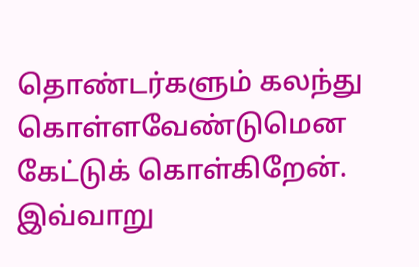தொண்டர்களும் கலந்து கொள்ளவேண்டுமென கேட்டுக் கொள்கிறேன். இவ்வாறு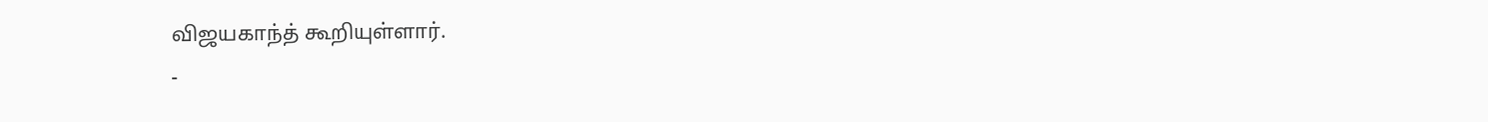விஜயகாந்த் கூறியுள்ளார்.
-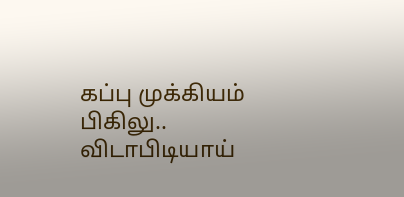கப்பு முக்கியம் பிகிலு.. விடாபிடியாய்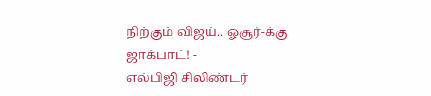நிற்கும் விஜய்.. ஓசூர்-க்கு ஜாக்பாட்! -
எல்பிஜி சிலிண்டர்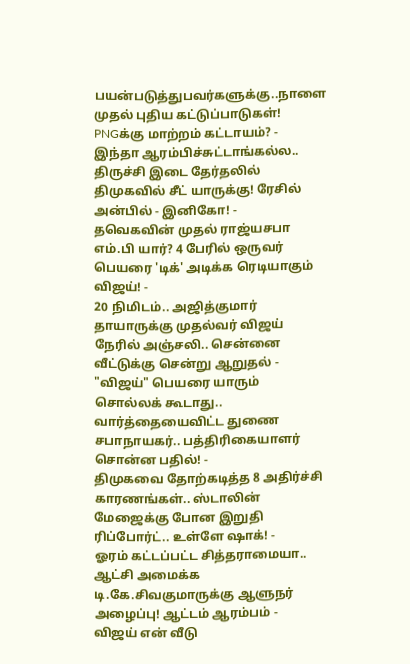பயன்படுத்துபவர்களுக்கு..நாளை முதல் புதிய கட்டுப்பாடுகள்! PNGக்கு மாற்றம் கட்டாயம்? -
இந்தா ஆரம்பிச்சுட்டாங்கல்ல.. திருச்சி இடை தேர்தலில் திமுகவில் சீட் யாருக்கு! ரேசில் அன்பில் - இனிகோ! -
தவெகவின் முதல் ராஜ்யசபா எம்.பி யார்? 4 பேரில் ஒருவர் பெயரை 'டிக்' அடிக்க ரெடியாகும் விஜய்! -
20 நிமிடம்.. அஜித்குமார் தாயாருக்கு முதல்வர் விஜய் நேரில் அஞ்சலி.. சென்னை வீட்டுக்கு சென்று ஆறுதல் -
"விஜய்" பெயரை யாரும் சொல்லக் கூடாது.. வார்த்தையைவிட்ட துணை சபாநாயகர்.. பத்திரிகையாளர் சொன்ன பதில்! -
திமுகவை தோற்கடித்த 8 அதிர்ச்சி காரணங்கள்.. ஸ்டாலின் மேஜைக்கு போன இறுதி ரிப்போர்ட்.. உள்ளே ஷாக்! -
ஓரம் கட்டப்பட்ட சித்தராமையா.. ஆட்சி அமைக்க டி.கே.சிவகுமாருக்கு ஆளுநர் அழைப்பு! ஆட்டம் ஆரம்பம் -
விஜய் என் வீடு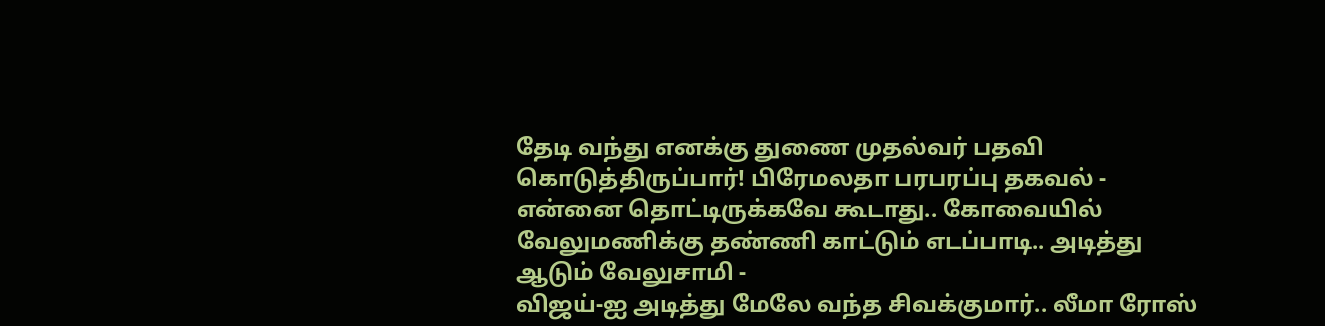தேடி வந்து எனக்கு துணை முதல்வர் பதவி கொடுத்திருப்பார்! பிரேமலதா பரபரப்பு தகவல் -
என்னை தொட்டிருக்கவே கூடாது.. கோவையில் வேலுமணிக்கு தண்ணி காட்டும் எடப்பாடி.. அடித்து ஆடும் வேலுசாமி -
விஜய்-ஐ அடித்து மேலே வந்த சிவக்குமார்.. லீமா ரோஸ்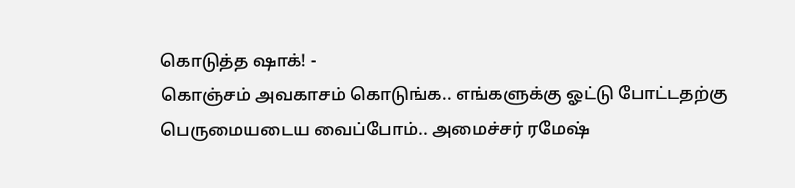கொடுத்த ஷாக்! -
கொஞ்சம் அவகாசம் கொடுங்க.. எங்களுக்கு ஓட்டு போட்டதற்கு பெருமையடைய வைப்போம்.. அமைச்சர் ரமேஷ்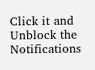Click it and Unblock the Notifications